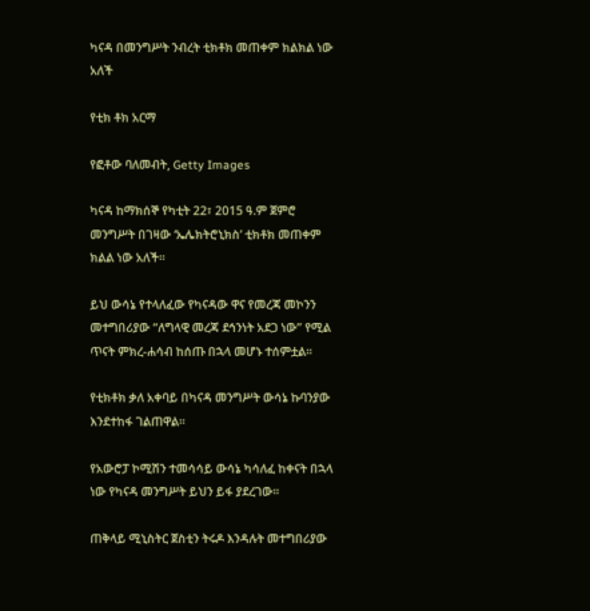ካናዳ በመንግሥት ንብረት ቲክቶክ መጠቀም ክልክል ነው አለች

የቲክ ቶክ አርማ

የፎቶው ባለመብት, Getty Images

ካናዳ ከማክሰኞ የካቲት 22፣ 2015 ዓ.ም ጀምሮ መንግሥት በገዛው ‘ኤሌክትሮኒክስ’ ቲክቶክ መጠቀም ክልል ነው አለች።

ይህ ውሳኔ የተላለፈው የካናዳው ዋና የመረጃ መኮንን መተግበሪያው “ለግላዊ መረጃ ደኅንነት አደጋ ነው” የሚል ጥናት ምክረ-ሐሳብ ከሰጡ በኋላ መሆኑ ተሰምቷል።

የቲክቶክ ቃለ አቀባይ በካናዳ መንግሥት ውሳኔ ኩባንያው እንደተከፋ ገልጠዋል።

የአውሮፓ ኮሚሽን ተመሳሳይ ውሳኔ ካሳለፈ ከቀናት በኋላ ነው የካናዳ መንግሥት ይህን ይፋ ያደረገው።

ጠቅላይ ሚኒስትር ጀስቲን ትሩዶ እንዳሉት መተግበሪያው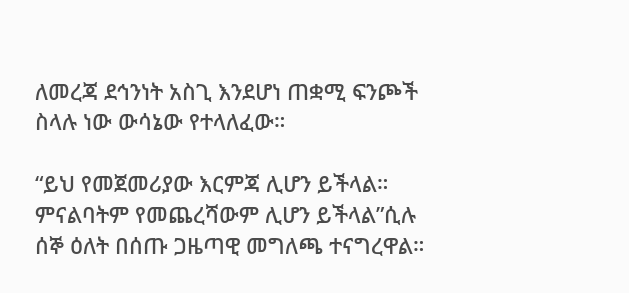ለመረጃ ደኅንነት አስጊ እንደሆነ ጠቋሚ ፍንጮች ስላሉ ነው ውሳኔው የተላለፈው።

“ይህ የመጀመሪያው እርምጃ ሊሆን ይችላል። ምናልባትም የመጨረሻውም ሊሆን ይችላል”ሲሉ ሰኞ ዕለት በሰጡ ጋዜጣዊ መግለጫ ተናግረዋል።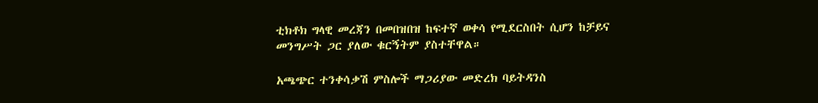ቲክቶክ ግላዊ መረጃን በመበዝበዝ ከፍተኛ ወቀሳ የሚደርስበት ሲሆን ከቻይና መንግሥት ጋር ያለው ቁርኝትም ያስተቸዋል።

አጫጭር ተንቀሳቃሽ ምስሎች ማጋሪያው መድረክ ባይትዳንስ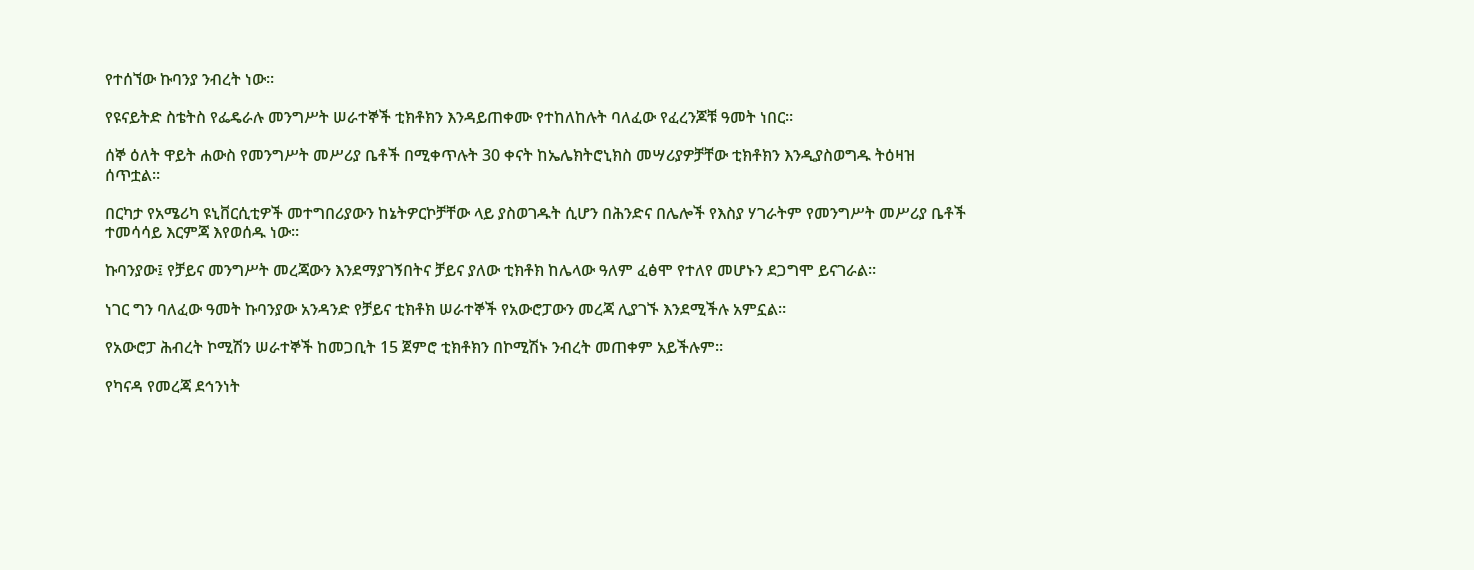የተሰኘው ኩባንያ ንብረት ነው።

የዩናይትድ ስቴትስ የፌዴራሉ መንግሥት ሠራተኞች ቲክቶክን እንዳይጠቀሙ የተከለከሉት ባለፈው የፈረንጆቹ ዓመት ነበር።

ሰኞ ዕለት ዋይት ሐውስ የመንግሥት መሥሪያ ቤቶች በሚቀጥሉት 30 ቀናት ከኤሌክትሮኒክስ መሣሪያዎቻቸው ቲክቶክን እንዲያስወግዱ ትዕዛዝ ሰጥቷል።

በርካታ የአሜሪካ ዩኒቨርሲቲዎች መተግበሪያውን ከኔትዎርኮቻቸው ላይ ያስወገዱት ሲሆን በሕንድና በሌሎች የእስያ ሃገራትም የመንግሥት መሥሪያ ቤቶች ተመሳሳይ እርምጃ እየወሰዱ ነው።

ኩባንያው፤ የቻይና መንግሥት መረጃውን እንደማያገኝበትና ቻይና ያለው ቲክቶክ ከሌላው ዓለም ፈፅሞ የተለየ መሆኑን ደጋግሞ ይናገራል።

ነገር ግን ባለፈው ዓመት ኩባንያው አንዳንድ የቻይና ቲክቶክ ሠራተኞች የአውሮፓውን መረጃ ሊያገኙ እንደሚችሉ አምኗል።

የአውሮፓ ሕብረት ኮሚሽን ሠራተኞች ከመጋቢት 15 ጀምሮ ቲክቶክን በኮሚሽኑ ንብረት መጠቀም አይችሉም።

የካናዳ የመረጃ ደኅንነት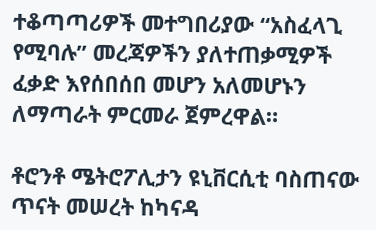ተቆጣጣሪዎች መተግበሪያው “አስፈላጊ የሚባሉ” መረጃዎችን ያለተጠቃሚዎች ፈቃድ እየሰበሰበ መሆን አለመሆኑን ለማጣራት ምርመራ ጀምረዋል።

ቶሮንቶ ሜትሮፖሊታን ዩኒቨርሲቲ ባስጠናው ጥናት መሠረት ከካናዳ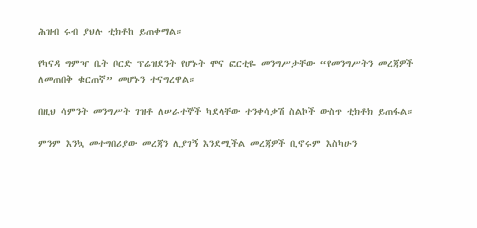ሕዝብ ሩብ ያህሉ ቲክቶከ ይጠቀማል።

የካናዳ ግምዣ ቤት ቦርድ ፕሬዝደንት የሆኑት ሞና ፎርቲዬ መንግሥታቸው “የመንግሥትን መረጃዎች ለመጠበቅ ቁርጠኛ” መሆኑን ተናግረዋል።

በዚህ ሳምንት መንግሥት ገዝቶ ለሠራተኞች ካደላቸው ተንቀሳቃሽ ስልኮች ውስጥ ቲክቶክ ይጠፋል።

ምንም እንኳ መተግበሪያው መረጃን ሊያገኝ እንደሚችል መረጃዎች ቢኖሩም እስካሁን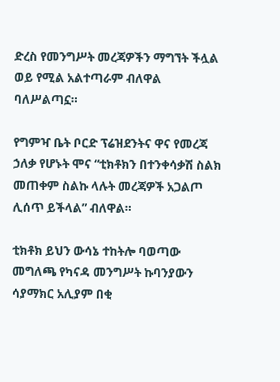ድረስ የመንግሥት መረጃዎችን ማግኘት ችሏል ወይ የሚል አልተጣራም ብለዋል ባለሥልጣኗ።

የግምዣ ቤት ቦርድ ፕሬዝደንትና ዋና የመረጃ ኃለቃ የሆኑት ሞና “ቲክቶክን በተንቀሳቃሽ ስልክ መጠቀም ስልኩ ላሉት መረጃዎች አጋልጦ ሊሰጥ ይችላል” ብለዋል።

ቲክቶክ ይህን ውሳኔ ተከትሎ ባወጣው መግለጫ የካናዳ መንግሥት ኩባንያውን ሳያማክር አሊያም በቂ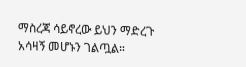ማስረጃ ሳይኖረው ይህን ማድረጉ አሳዛኝ መሆኑን ገልጧል።